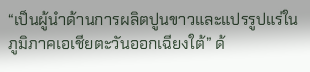“เป็นผู้นำด้านการผลิตปูนขาวและแปรรูปแร่ในภูมิภาคเอเชียตะวันออกเฉียงใต้” ด้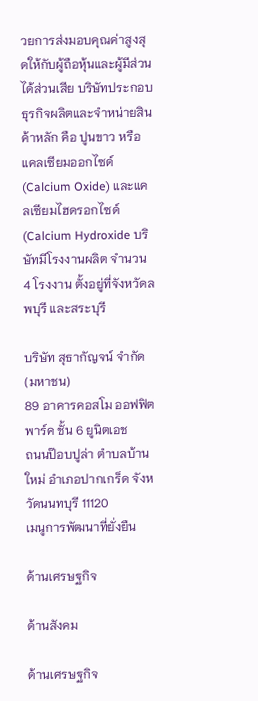วยการส่งมอบคุณค่าสูงสุดให้กับผู้ถือหุ้นและผู้มีส่วนได้ส่วนเสีย บริษัทประกอบธุรกิจผลิตและจำหน่ายสินค้าหลัก คือ ปูนขาว หรือ แคลเซียมออกไซด์ (Calcium Oxide) และแคลเซียมไฮดรอกไซด์ (Calcium Hydroxide บริษัทมีโรงงานผลิต จำนวน 4 โรงงาน ตั้งอยู่ที่จังหวัดลพบุรี และสระบุรี

บริษัท สุธากัญจน์ จำกัด (มหาชน)
89 อาคารคอสโม ออฟฟิต พาร์ค ชั้น 6 ยูนิตเอช
ถนนป๊อบปูล่า ตำบลบ้านใหม่ อำเภอปากเกร็ด จังหวัดนนทบุรี 11120
เมนูการพัฒนาที่ยั่งยืน

ด้านเศรษฐกิจ

ด้านสังคม

ด้านเศรษฐกิจ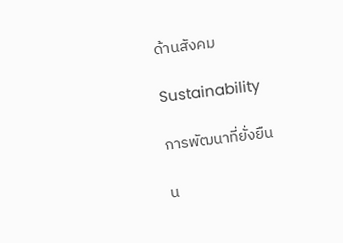ด้านสังคม

Sustainability

การพัฒนาที่ยั่งยืน

น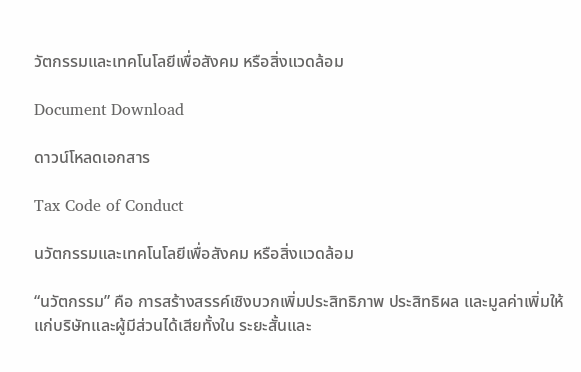วัตกรรมและเทคโนโลยีเพื่อสังคม หรือสิ่งแวดล้อม

Document Download

ดาวน์โหลดเอกสาร

Tax Code of Conduct

นวัตกรรมและเทคโนโลยีเพื่อสังคม หรือสิ่งแวดล้อม

“นวัตกรรม” คือ การสร้างสรรค์เชิงบวกเพิ่มประสิทธิภาพ ประสิทธิผล และมูลค่าเพิ่มให้แก่บริษัทและผู้มีส่วนได้เสียทั้งใน ระยะสั้นและ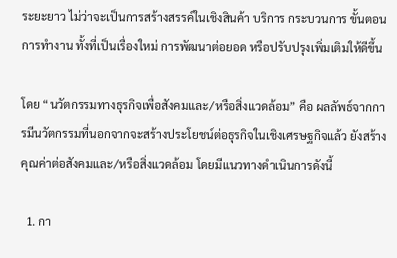ระยะยาว ไม่ว่าจะเป็นการสร้างสรรค์ในเชิงสินค้า บริการ กระบวนการ ขั้นตอนการทำงาน ทั้งที่เป็นเรื่องใหม่ การพัฒนาต่อยอด หรือปรับปรุงเพิ่มเติมให้ดีขึ้น

โดย “นวัตกรรมทางธุรกิจเพื่อสังคมและ/หรือสิ่งแวดล้อม” คือ ผลลัพธ์จากการมีนวัตกรรมที่นอกจากจะสร้างประโยชน์ต่อธุรกิจในเชิงเศรษฐกิจแล้ว ยังสร้างคุณค่าต่อสังคมและ/หรือสิ่งแวดล้อม โดยมีแนวทางดำเนินการดังนี้

  1. กา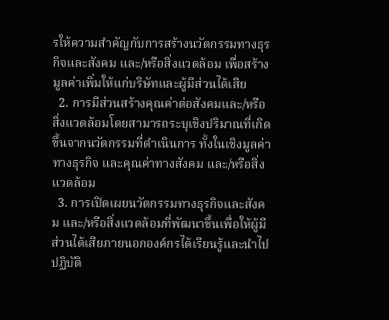รให้ความสำคัญกับการสร้างนวัตกรรมทางธุรกิจและสังคม และ/หรือสิ่งแวดล้อม เพื่อสร้างมูลค่าเพิ่มให้แก่บริษัทและผู้มีส่วนได้เสีย
  2. การมีส่วนสร้างคุณค่าต่อสังคมและ/หรือสิ่งแวดล้อมโดยสามารถระบุเชิงปริมาณที่เกิดขึ้นจากนวัตกรรมที่ดำเนินการ ทั้งในเชิงมูลค่าทางธุรกิจ และคุณค่าทางสังคม และ/หรือสิ่งแวดล้อม
  3. การเปิดเผยนวัตกรรมทางธุรกิจและสังคม และ/หรือสิ่งแวดล้อมที่พัฒนาขึ้นเพื่อให้ผู้มีส่วนได้เสียภายนอกองค์กรได้เรียนรู้และนำไปปฏิบัติ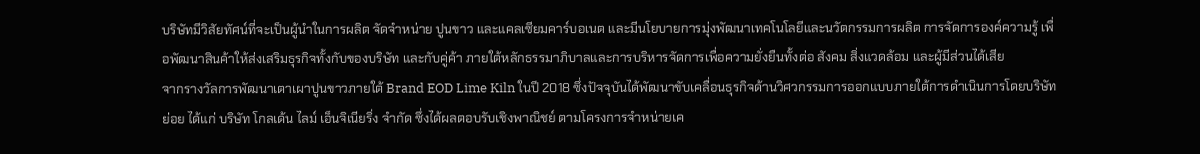บริษัทมีวิสัยทัศน์ที่จะเป็นผู้นำในการผลิต จัดจำหน่าย ปูนขาว และแคลเซียมคาร์บอเนต และมีนโยบายการมุ่งพัฒนาเทคโนโลยีและนวัตกรรมการผลิต การจัดการองค์ความรู้ เพื่อพัฒนาสินค้าให้ส่งเสริมธุรกิจทั้งกับของบริษัท และกับคู่ค้า ภายใต้หลักธรรมาภิบาลและการบริหารจัดการเพื่อความยั่งยืนทั้งต่อ สังคม สิ่งแวดล้อม และผู้มีส่วนได้เสีย
จากรางวัลการพัฒนาเตาเผาปูนขาวภายใต้ Brand EOD Lime Kiln ในปี 2018 ซึ่งปัจจุบันได้พัฒนาขับเคลื่อนธุรกิจด้านวิศวกรรมการออกแบบภายใต้การดำเนินการโดยบริษัทย่อย ได้แก่ บริษัท โกลเด้น ไลม์ เอ็นจิเนียริ่ง จำกัด ซึ่งได้ผลตอบรับเชิงพาณิชย์ ตามโครงการจำหน่ายเค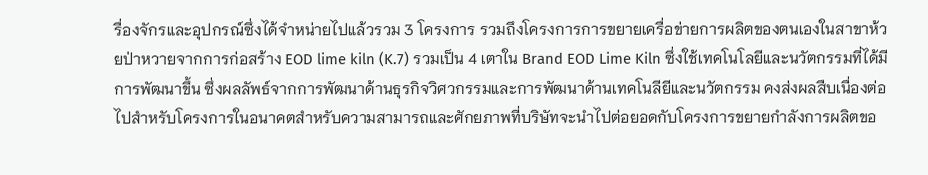รื่องจักรและอุปกรณ์ซึ่งได้จำหน่ายไปแล้วรวม 3 โครงการ รวมถึงโครงการการขยายเครื่อข่ายการผลิตของตนเองในสาขาห้วยป่าหวายจากการก่อสร้าง EOD lime kiln (K.7) รวมเป็น 4 เตาใน Brand EOD Lime Kiln ซึ่งใช้เทคโนโลยีและนวัตกรรมที่ได้มีการพัฒนาขึ้น ซึ่งผลลัพธ์จากการพัฒนาด้านธุรกิจวิศวกรรมและการพัฒนาด้านเทคโนลียีและนวัตกรรม คงส่งผลสืบเนื่องต่อไปสำหรับโครงการในอนาคตสำหรับความสามารถและศักยภาพที่บริษัทจะนำไปต่อยอดกับโครงการขยายกำลังการผลิตขอ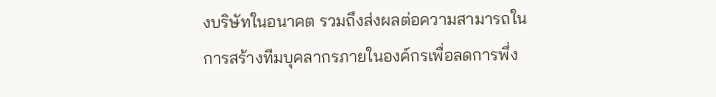งบริษัทในอนาคต รวมถึงส่งผลต่อความสามารถในการสร้างทีมบุคลากรภายในองค์กรเพื่อลดการพึ่ง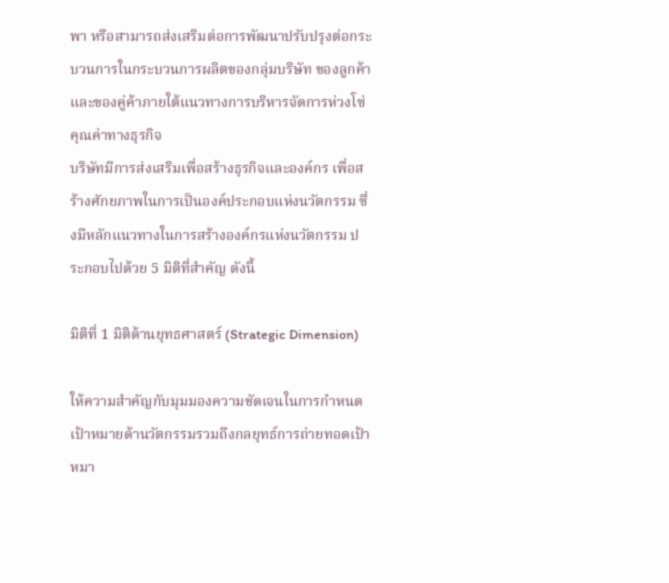พา หรือสามารถส่งเสริมต่อการพัฒนาปรับปรุงต่อกระบวนการในกระบวนการผลิตของกลุ่มบริษัท ของลูกค้า และของคู่ค้าภายใต้แนวทางการบริหารจัดการห่วงโซ่คุณค่าทางธุรกิจ
บริษัทมีการส่งเสริมเพื่อสร้างธุรกิจและองค์กร เพื่อสร้างศักยภาพในการเป็นองค์ประกอบแห่งนวัตกรรม ซึ่งมีหลักแนวทางในการสร้างองค์กรแห่งนวัตกรรม ประกอบไปด้วย 5 มิติที่สำคัญ ดังนี้

มิติที่ 1 มิติด้านยุทธศาสตร์ (Strategic Dimension)

ให้ความสำคัญกับมุมมองความชัดเจนในการกำหนดเป้าหมายด้านวัตกรรมรวมถึงกลยุทธ์การถ่ายทอดเป้าหมา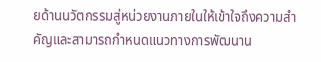ยด้านนวัตกรรมสู่หน่วยงานภายในให้เข้าใจถึงความสำคัญและสามารถกำหนดแนวทางการพัฒนาน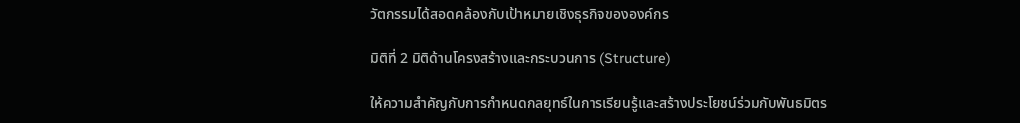วัตกรรมได้สอดคล้องกับเป้าหมายเชิงธุรกิจขององค์กร

มิติที่ 2 มิติด้านโครงสร้างและกระบวนการ (Structure)

ให้ความสำคัญกับการกำหนดกลยุทธ์ในการเรียนรู้และสร้างประโยชน์ร่วมกับพันธมิตร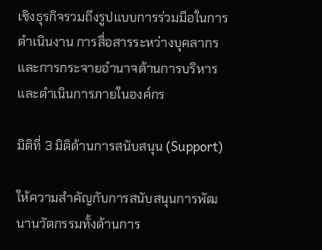เชิงธุรกิจรวมถึงรูปแบบการร่วมมือในการดำเนินงาน การสื่อสารระหว่างบุคลากร และการกระจายอำนาจด้านการบริหารและดำเนินการภายในองค์กร

มิติที่ 3 มิติด้านการสนับสนุน (Support)

ให้ความสำคัญกับการสนับสนุนการพัฒนานวัตกรรมทั้งด้านการ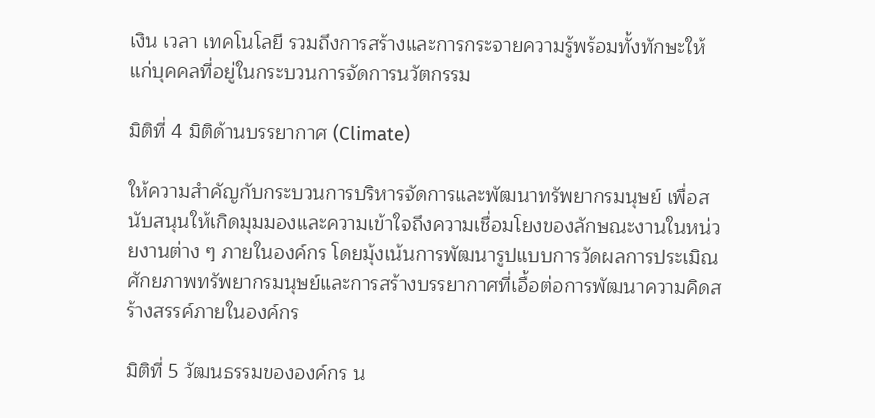เงิน เวลา เทคโนโลยี รวมถึงการสร้างและการกระจายความรู้พร้อมทั้งทักษะให้แก่บุคคลที่อยู่ในกระบวนการจัดการนวัตกรรม

มิติที่ 4 มิติด้านบรรยากาศ (Climate)

ให้ความสำคัญกับกระบวนการบริหารจัดการและพัฒนาทรัพยากรมนุษย์ เพื่อสนับสนุนให้เกิดมุมมองและความเข้าใจถึงความเชื่อมโยงของลักษณะงานในหน่วยงานต่าง ๆ ภายในองค์กร โดยมุ้งเน้นการพัฒนารูปแบบการวัดผลการประเมิณศักยภาพทรัพยากรมนุษย์และการสร้างบรรยากาศที่เอื้อต่อการพัฒนาความคิดสร้างสรรค์ภายในองค์กร

มิติที่ 5 วัฒนธรรมขององค์กร น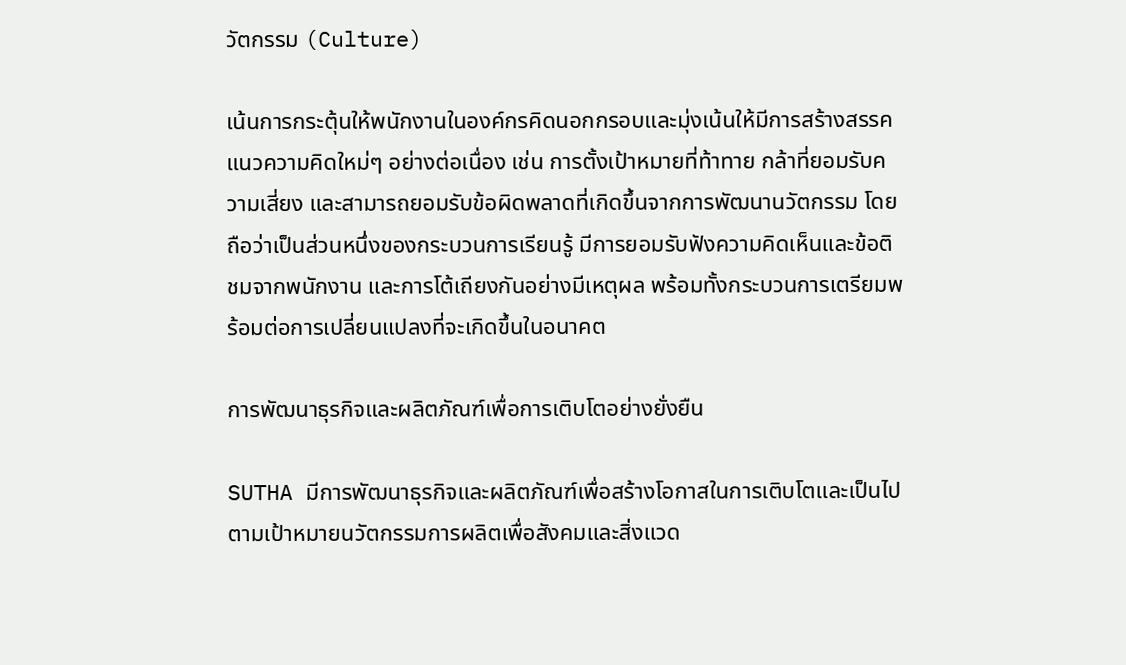วัตกรรม (Culture)

เน้นการกระตุ้นให้พนักงานในองค์กรคิดนอกกรอบและมุ่งเน้นให้มีการสร้างสรรคแนวความคิดใหม่ๆ อย่างต่อเนื่อง เช่น การตั้งเป้าหมายที่ท้าทาย กล้าที่ยอมรับความเสี่ยง และสามารถยอมรับข้อผิดพลาดที่เกิดขึ้นจากการพัฒนานวัตกรรม โดยถือว่าเป็นส่วนหนึ่งของกระบวนการเรียนรู้ มีการยอมรับฟังความคิดเห็นและข้อติชมจากพนักงาน และการโต้เถียงกันอย่างมีเหตุผล พร้อมทั้งกระบวนการเตรียมพร้อมต่อการเปลี่ยนแปลงที่จะเกิดขึ้นในอนาคต

การพัฒนาธุรกิจและผลิตภัณฑ์เพื่อการเติบโตอย่างยั่งยืน

SUTHA มีการพัฒนาธุรกิจและผลิตภัณฑ์เพื่อสร้างโอกาสในการเติบโตและเป็นไปตามเป้าหมายนวัตกรรมการผลิตเพื่อสังคมและสิ่งแวด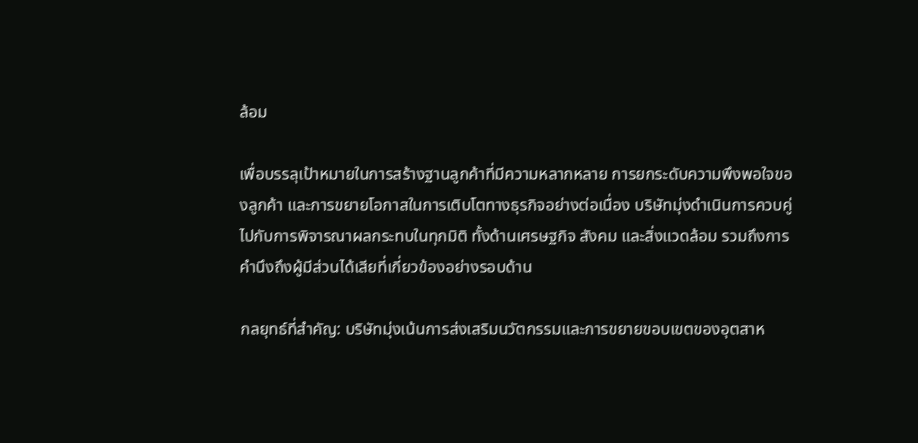ล้อม

เพื่อบรรลุเป้าหมายในการสร้างฐานลูกค้าที่มีความหลากหลาย การยกระดับความพึงพอใจของลูกค้า และการขยายโอกาสในการเติบโตทางธุรกิจอย่างต่อเนื่อง บริษัทมุ่งดำเนินการควบคู่ไปกับการพิจารณาผลกระทบในทุกมิติ ทั้งด้านเศรษฐกิจ สังคม และสิ่งแวดล้อม รวมถึงการคำนึงถึงผู้มีส่วนได้เสียที่เกี่ยวข้องอย่างรอบด้าน

กลยุทธ์ที่สำคัญ: บริษัทมุ่งเน้นการส่งเสริมนวัตกรรมและการขยายขอบเขตของอุตสาห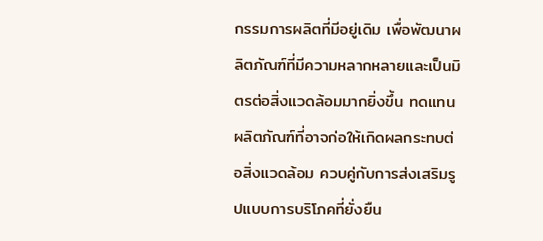กรรมการผลิตที่มีอยู่เดิม เพื่อพัฒนาผลิตภัณฑ์ที่มีความหลากหลายและเป็นมิตรต่อสิ่งแวดล้อมมากยิ่งขึ้น ทดแทนผลิตภัณฑ์ที่อาจก่อให้เกิดผลกระทบต่อสิ่งแวดล้อม ควบคู่กับการส่งเสริมรูปแบบการบริโภคที่ยั่งยืน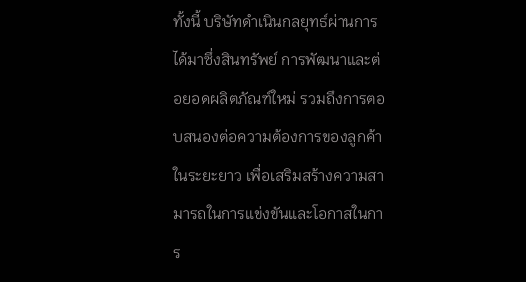ทั้งนี้ บริษัทดำเนินกลยุทธ์ผ่านการได้มาซึ่งสินทรัพย์ การพัฒนาและต่อยอดผลิตภัณฑ์ใหม่ รวมถึงการตอบสนองต่อความต้องการของลูกค้าในระยะยาว เพื่อเสริมสร้างความสามารถในการแข่งขันและโอกาสในการ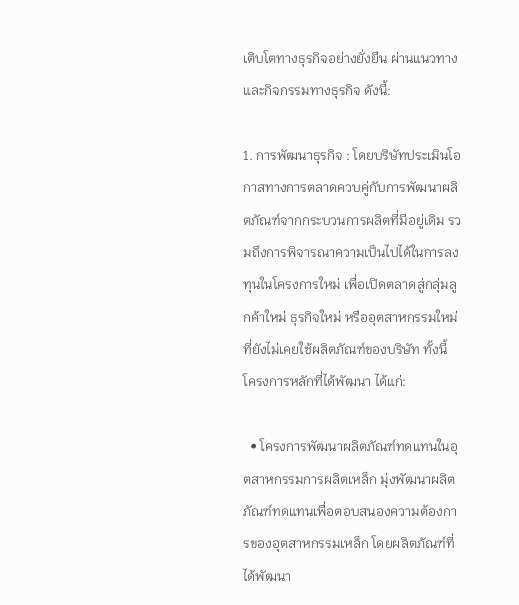เติบโตทางธุรกิจอย่างยั่งยืน ผ่านแนวทางและกิจกรรมทางธุรกิจ ดังนี้:

1. การพัฒนาธุรกิจ : โดยบริษัทประเมินโอกาสทางการตลาดควบคู่กับการพัฒนาผลิตภัณฑ์จากกระบวนการผลิตที่มีอยู่เดิม รวมถึงการพิจารณาความเป็นไปได้ในการลงทุนในโครงการใหม่ เพื่อเปิดตลาดสู่กลุ่มลูกค้าใหม่ ธุรกิจใหม่ หรืออุตสาหกรรมใหม่ที่ยังไม่เคยใช้ผลิตภัณฑ์ของบริษัท ทั้งนี้ โครงการหลักที่ได้พัฒนา ได้แก่:

  • โครงการพัฒนาผลิตภัณฑ์ทดแทนในอุตสาหกรรมการผลิตเหล็ก มุ่งพัฒนาผลิตภัณฑ์ทดแทนเพื่อตอบสนองความต้องการของอุตสาหกรรมเหล็ก โดยผลิตภัณฑ์ที่ได้พัฒนา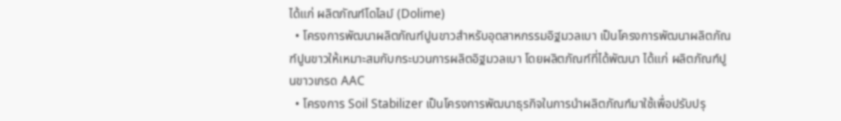ได้แก่ ผลิตภัณฑ์โดไลม์ (Dolime)
  • โครงการพัฒนาผลิตภัณฑ์ปูนขาวสำหรับอุตสาหกรรมอิฐมวลเบา เป็นโครงการพัฒนาผลิตภัณฑ์ปูนขาวให้เหมาะสมกับกระบวนการผลิตอิฐมวลเบา โดยผลิตภัณฑ์ที่ได้พัฒนา ได้แก่ ผลิตภัณฑ์ปูนขาวเกรด AAC
  • โครงการ Soil Stabilizer เป็นโครงการพัฒนาธุรกิจในการนำผลิตภัณฑ์มาใช้เพื่อปรับปรุ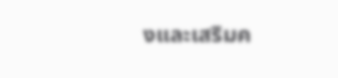งและเสริมค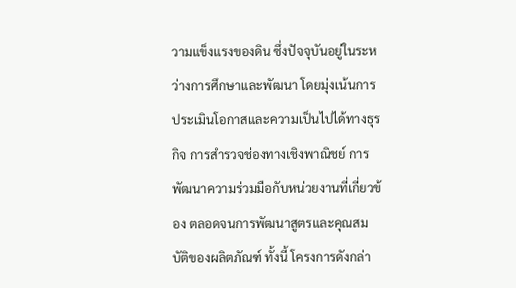วามแข็งแรงของดิน ซึ่งปัจจุบันอยู่ในระหว่างการศึกษาและพัฒนา โดยมุ่งเน้นการประเมินโอกาสและความเป็นไปได้ทางธุรกิจ การสำรวจช่องทางเชิงพาณิชย์ การพัฒนาความร่วมมือกับหน่วยงานที่เกี่ยวข้อง ตลอดจนการพัฒนาสูตรและคุณสมบัติของผลิตภัณฑ์ ทั้งนี้ โครงการดังกล่า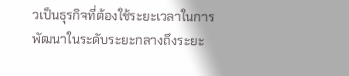วเป็นธุรกิจที่ต้องใช้ระยะเวลาในการพัฒนาในระดับระยะกลางถึงระยะ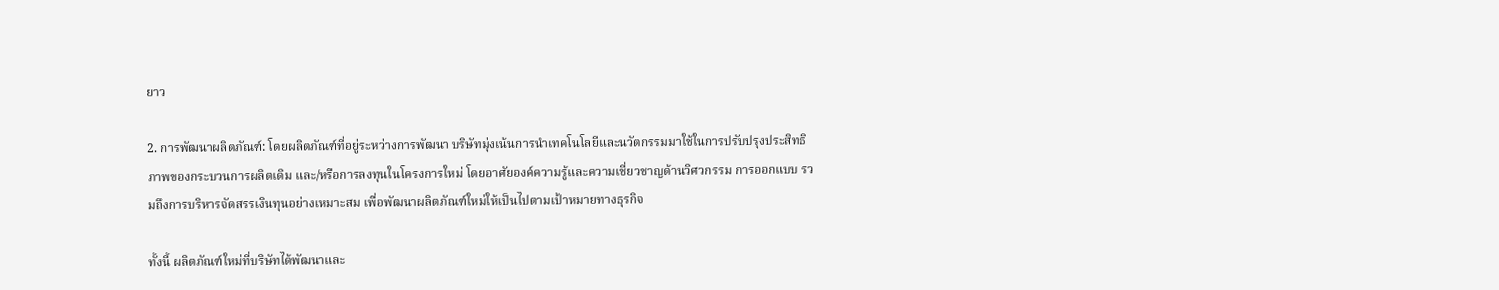ยาว

2. การพัฒนาผลิตภัณฑ์: โดยผลิตภัณฑ์ที่อยู่ระหว่างการพัฒนา บริษัทมุ่งเน้นการนำเทคโนโลยีและนวัตกรรมมาใช้ในการปรับปรุงประสิทธิภาพของกระบวนการผลิตเดิม และ/หรือการลงทุนในโครงการใหม่ โดยอาศัยองค์ความรู้และความเชี่ยวชาญด้านวิศวกรรม การออกแบบ รวมถึงการบริหารจัดสรรเงินทุนอย่างเหมาะสม เพื่อพัฒนาผลิตภัณฑ์ใหม่ให้เป็นไปตามเป้าหมายทางธุรกิจ

ทั้งนี้ ผลิตภัณฑ์ใหม่ที่บริษัทได้พัฒนาและ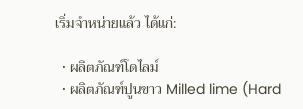เริ่มจำหน่ายแล้ว ได้แก่:

  • ผลิตภัณฑ์โดไลม์
  • ผลิตภัณฑ์ปูนขาว Milled lime (Hard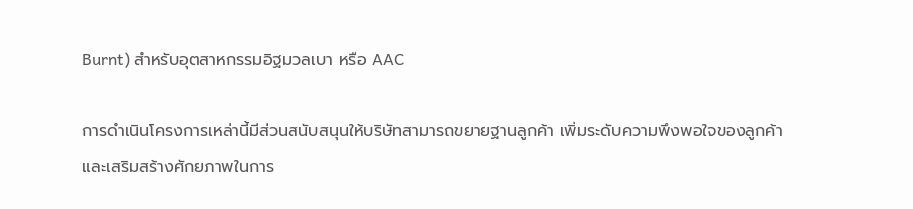Burnt) สำหรับอุตสาหกรรมอิฐมวลเบา หรือ AAC

การดำเนินโครงการเหล่านี้มีส่วนสนับสนุนให้บริษัทสามารถขยายฐานลูกค้า เพิ่มระดับความพึงพอใจของลูกค้า และเสริมสร้างศักยภาพในการ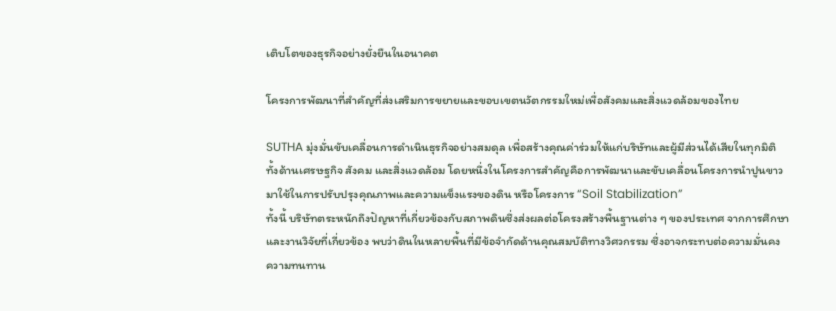เติบโตของธุรกิจอย่างยั่งยืนในอนาคต

โครงการพัฒนาที่สำคัญที่ส่งเสริมการขยายและขอบเขตนวัตกรรมใหม่เพื่อสังคมและสิ่งแวดล้อมของไทย

SUTHA มุ่งมั่นขับเคลื่อนการดำเนินธุรกิจอย่างสมดุล เพื่อสร้างคุณค่าร่วมให้แก่บริษัทและผู้มีส่วนได้เสียในทุกมิติ ทั้งด้านเศรษฐกิจ สังคม และสิ่งแวดล้อม โดยหนึ่งในโครงการสำคัญคือการพัฒนาและขับเคลื่อนโครงการนำปูนขาวมาใช้ในการปรับปรุงคุณภาพและความแข็งแรงของดิน หรือโครงการ “Soil Stabilization”
ทั้งนี้ บริษัทตระหนักถึงปัญหาที่เกี่ยวข้องกับสภาพดินซึ่งส่งผลต่อโครงสร้างพื้นฐานต่าง ๆ ของประเทศ จากการศึกษาและงานวิจัยที่เกี่ยวข้อง พบว่าดินในหลายพื้นที่มีข้อจำกัดด้านคุณสมบัติทางวิศวกรรม ซึ่งอาจกระทบต่อความมั่นคง ความทนทาน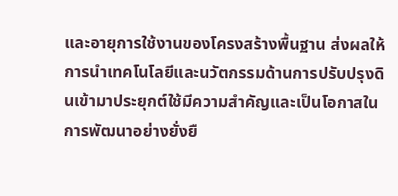และอายุการใช้งานของโครงสร้างพื้นฐาน ส่งผลให้การนำเทคโนโลยีและนวัตกรรมด้านการปรับปรุงดินเข้ามาประยุกต์ใช้มีความสำคัญและเป็นโอกาสในการพัฒนาอย่างยั่งยื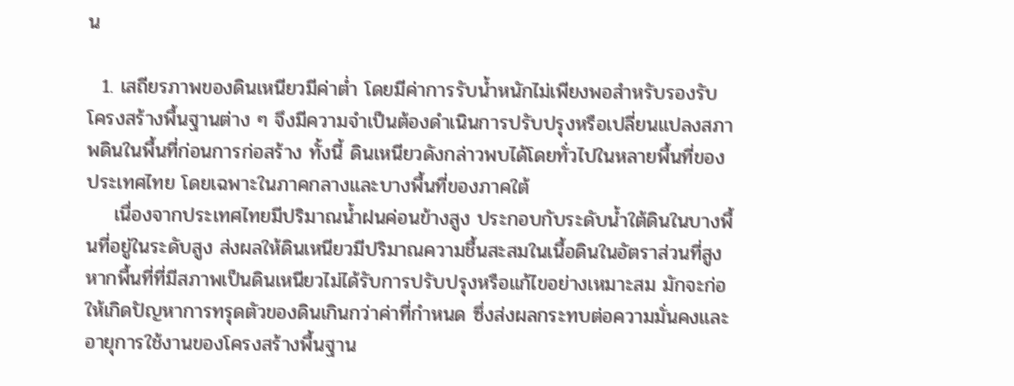น

  1. เสถียรภาพของดินเหนียวมีค่าต่ำ โดยมีค่าการรับน้ำหนักไม่เพียงพอสำหรับรองรับโครงสร้างพื้นฐานต่าง ๆ จึงมีความจำเป็นต้องดำเนินการปรับปรุงหรือเปลี่ยนแปลงสภาพดินในพื้นที่ก่อนการก่อสร้าง ทั้งนี้ ดินเหนียวดังกล่าวพบได้โดยทั่วไปในหลายพื้นที่ของประเทศไทย โดยเฉพาะในภาคกลางและบางพื้นที่ของภาคใต้
    เนื่องจากประเทศไทยมีปริมาณน้ำฝนค่อนข้างสูง ประกอบกับระดับน้ำใต้ดินในบางพื้นที่อยู่ในระดับสูง ส่งผลให้ดินเหนียวมีปริมาณความชื้นสะสมในเนื้อดินในอัตราส่วนที่สูง หากพื้นที่ที่มีสภาพเป็นดินเหนียวไม่ได้รับการปรับปรุงหรือแก้ไขอย่างเหมาะสม มักจะก่อให้เกิดปัญหาการทรุดตัวของดินเกินกว่าค่าที่กำหนด ซึ่งส่งผลกระทบต่อความมั่นคงและอายุการใช้งานของโครงสร้างพื้นฐาน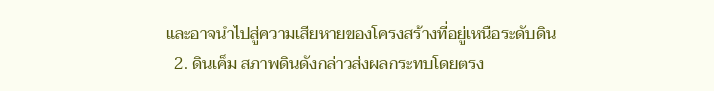และอาจนำไปสู่ความเสียหายของโครงสร้างที่อยู่เหนือระดับดิน
  2. ดินเค็ม สภาพดินดังกล่าวส่งผลกระทบโดยตรง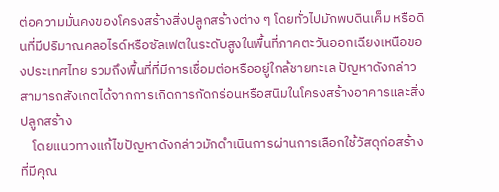ต่อความมั่นคงของโครงสร้างสิ่งปลูกสร้างต่าง ๆ โดยทั่วไปมักพบดินเค็ม หรือดินที่มีปริมาณคลอไรด์หรือซัลเฟตในระดับสูงในพื้นที่ภาคตะวันออกเฉียงเหนือของประเทศไทย รวมถึงพื้นที่ที่มีการเชื่อมต่อหรืออยู่ใกล้ชายทะเล ปัญหาดังกล่าวสามารถสังเกตได้จากการเกิดการกัดกร่อนหรือสนิมในโครงสร้างอาคารและสิ่งปลูกสร้าง
    โดยแนวทางแก้ไขปัญหาดังกล่าวมักดำเนินการผ่านการเลือกใช้วัสดุก่อสร้างที่มีคุณ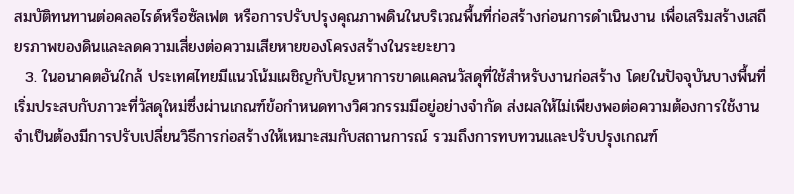สมบัติทนทานต่อคลอไรด์หรือซัลเฟต หรือการปรับปรุงคุณภาพดินในบริเวณพื้นที่ก่อสร้างก่อนการดำเนินงาน เพื่อเสริมสร้างเสถียรภาพของดินและลดความเสี่ยงต่อความเสียหายของโครงสร้างในระยะยาว
  3. ในอนาคตอันใกล้ ประเทศไทยมีแนวโน้มเผชิญกับปัญหาการขาดแคลนวัสดุที่ใช้สำหรับงานก่อสร้าง โดยในปัจจุบันบางพื้นที่เริ่มประสบกับภาวะที่วัสดุใหม่ซึ่งผ่านเกณฑ์ข้อกำหนดทางวิศวกรรมมีอยู่อย่างจำกัด ส่งผลให้ไม่เพียงพอต่อความต้องการใช้งาน จำเป็นต้องมีการปรับเปลี่ยนวิธีการก่อสร้างให้เหมาะสมกับสถานการณ์ รวมถึงการทบทวนและปรับปรุงเกณฑ์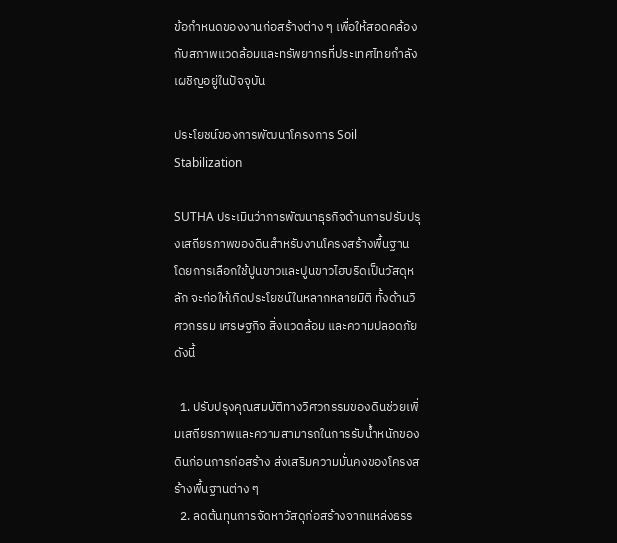ข้อกำหนดของงานก่อสร้างต่าง ๆ เพื่อให้สอดคล้องกับสภาพแวดล้อมและทรัพยากรที่ประเทศไทยกำลังเผชิญอยู่ในปัจจุบัน

ประโยชน์ของการพัฒนาโครงการ Soil Stabilization

SUTHA ประเมินว่าการพัฒนาธุรกิจด้านการปรับปรุงเสถียรภาพของดินสำหรับงานโครงสร้างพื้นฐาน โดยการเลือกใช้ปูนขาวและปูนขาวไฮบริดเป็นวัสดุหลัก จะก่อให้เกิดประโยชน์ในหลากหลายมิติ ทั้งด้านวิศวกรรม เศรษฐกิจ สิ่งแวดล้อม และความปลอดภัย ดังนี้

  1. ปรับปรุงคุณสมบัติทางวิศวกรรมของดินช่วยเพิ่มเสถียรภาพและความสามารถในการรับน้ำหนักของดินก่อนการก่อสร้าง ส่งเสริมความมั่นคงของโครงสร้างพื้นฐานต่าง ๆ
  2. ลดต้นทุนการจัดหาวัสดุก่อสร้างจากแหล่งธรร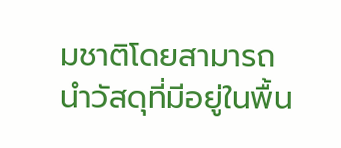มชาติโดยสามารถนำวัสดุที่มีอยู่ในพื้น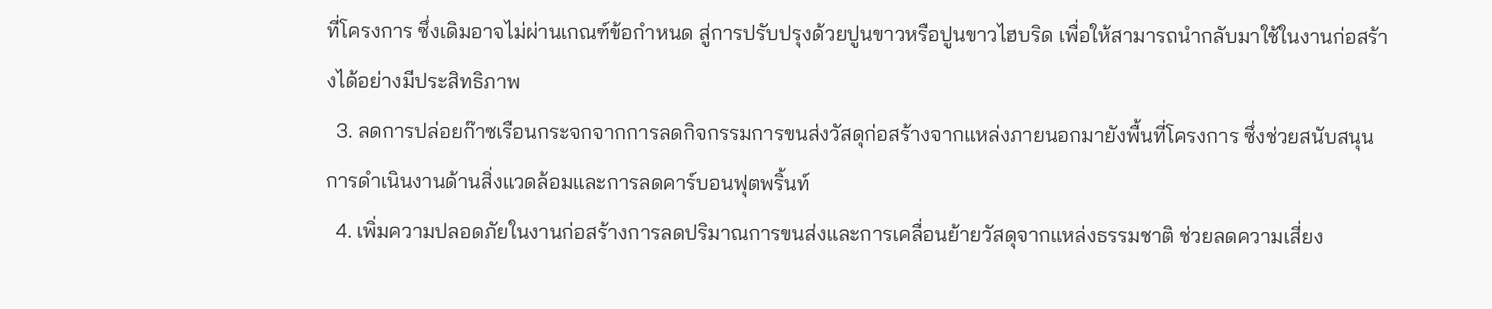ที่โครงการ ซึ่งเดิมอาจไม่ผ่านเกณฑ์ข้อกำหนด สู่การปรับปรุงด้วยปูนขาวหรือปูนขาวไฮบริด เพื่อให้สามารถนำกลับมาใช้ในงานก่อสร้างได้อย่างมีประสิทธิภาพ
  3. ลดการปล่อยก๊าซเรือนกระจกจากการลดกิจกรรมการขนส่งวัสดุก่อสร้างจากแหล่งภายนอกมายังพื้นที่โครงการ ซึ่งช่วยสนับสนุนการดำเนินงานด้านสิ่งแวดล้อมและการลดคาร์บอนฟุตพริ้นท์
  4. เพิ่มความปลอดภัยในงานก่อสร้างการลดปริมาณการขนส่งและการเคลื่อนย้ายวัสดุจากแหล่งธรรมชาติ ช่วยลดความเสี่ยง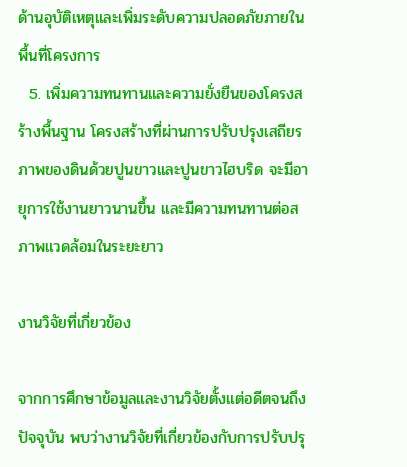ด้านอุบัติเหตุและเพิ่มระดับความปลอดภัยภายในพื้นที่โครงการ
  5. เพิ่มความทนทานและความยั่งยืนของโครงสร้างพื้นฐาน โครงสร้างที่ผ่านการปรับปรุงเสถียรภาพของดินด้วยปูนขาวและปูนขาวไฮบริด จะมีอายุการใช้งานยาวนานขึ้น และมีความทนทานต่อสภาพแวดล้อมในระยะยาว

งานวิจัยที่เกี่ยวข้อง

จากการศึกษาข้อมูลและงานวิจัยตั้งแต่อดีตจนถึงปัจจุบัน พบว่างานวิจัยที่เกี่ยวข้องกับการปรับปรุ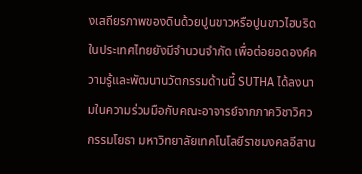งเสถียรภาพของดินด้วยปูนขาวหรือปูนขาวไฮบริดในประเทศไทยยังมีจำนวนจำกัด เพื่อต่อยอดองค์ความรู้และพัฒนานวัตกรรมด้านนี้ SUTHA ได้ลงนามในความร่วมมือกับคณะอาจารย์จากภาควิชาวิศวกรรมโยธา มหาวิทยาลัยเทคโนโลยีราชมงคลอีสาน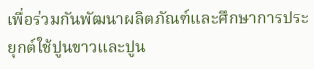เพื่อร่วมกันพัฒนาผลิตภัณฑ์และศึกษาการประยุกต์ใช้ปูนขาวและปูน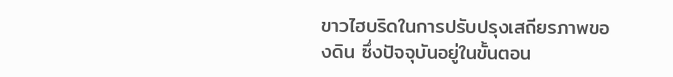ขาวไฮบริดในการปรับปรุงเสถียรภาพของดิน ซึ่งปัจจุบันอยู่ในขั้นตอน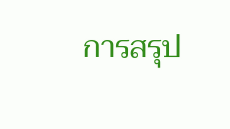การสรุป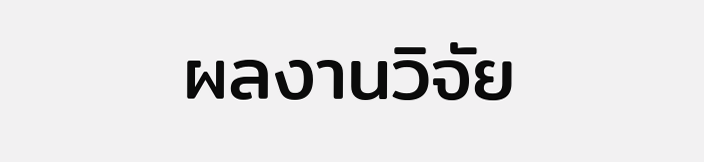ผลงานวิจัย